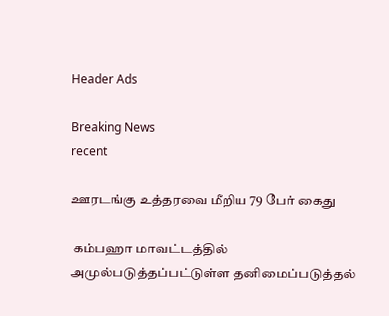Header Ads

Breaking News
recent

ஊரடங்கு உத்தரவை மீறிய 79 பேர் கைது

 கம்பஹா மாவட்டத்தில் அமுல்படுத்தப்பட்டுள்ள தனிமைப்படுத்தல்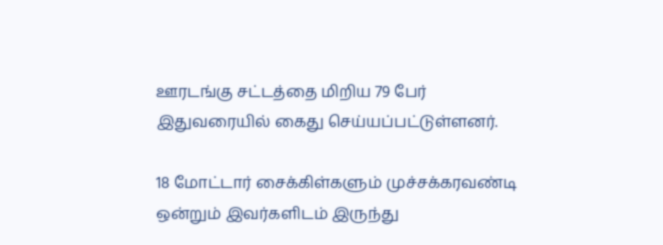ஊரடங்கு சட்டத்தை மிறிய 79 பேர் இதுவரையில் கைது செய்யப்பட்டுள்ளனர்.

18 மோட்டார் சைக்கிள்களும் முச்சக்கரவண்டி ஒன்றும் இவர்களிடம் இருந்து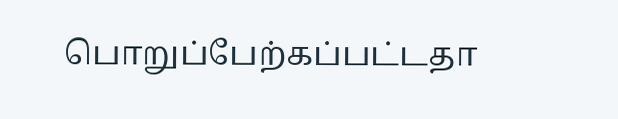பொறுப்பேற்கப்பட்டதா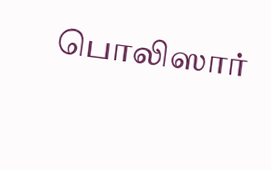பொலிஸார்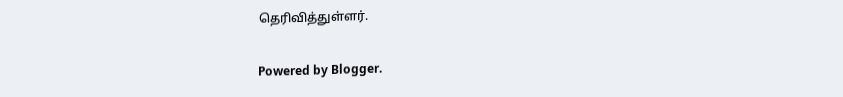தெரிவித்துள்ளர்.

Powered by Blogger.